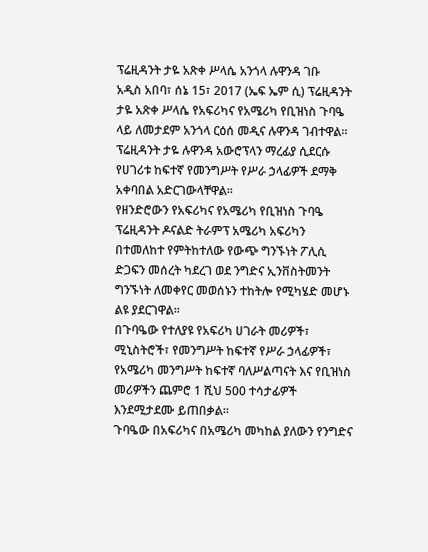ፕሬዚዳንት ታዬ አጽቀ ሥላሴ አንጎላ ሉዋንዳ ገቡ
አዲስ አበባ፣ ሰኔ 15፣ 2017 (ኤፍ ኤም ሲ) ፕሬዚዳንት ታዬ አጽቀ ሥላሴ የአፍሪካና የአሜሪካ የቢዝነስ ጉባዔ ላይ ለመታደም አንጎላ ርዕሰ መዲና ሉዋንዳ ገብተዋል።
ፕሬዚዳንት ታዬ ሉዋንዳ አውሮፕላን ማረፊያ ሲደርሱ የሀገሪቱ ከፍተኛ የመንግሥት የሥራ ኃላፊዎች ደማቅ አቀባበል አድርገውላቸዋል፡፡
የዘንድሮውን የአፍሪካና የአሜሪካ የቢዝነስ ጉባዔ ፕሬዚዳንት ዶናልድ ትራምፕ አሜሪካ አፍሪካን በተመለከተ የምትከተለው የውጭ ግንኙነት ፖሊሲ ድጋፍን መሰረት ካደረገ ወደ ንግድና ኢንቨስትመንት ግንኙነት ለመቀየር መወሰኑን ተከትሎ የሚካሄድ መሆኑ ልዩ ያደርገዋል።
በጉባዔው የተለያዩ የአፍሪካ ሀገራት መሪዎች፣ ሚኒስትሮች፣ የመንግሥት ከፍተኛ የሥራ ኃላፊዎች፣ የአሜሪካ መንግሥት ከፍተኛ ባለሥልጣናት እና የቢዝነስ መሪዎችን ጨምሮ 1 ሺህ 500 ተሳታፊዎች እንደሚታደሙ ይጠበቃል፡፡
ጉባዔው በአፍሪካና በአሜሪካ መካከል ያለውን የንግድና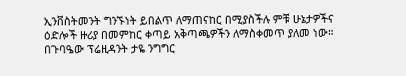ኢንቨስትመንት ግንኙነት ይበልጥ ለማጠናከር በሚያስችሉ ምቹ ሁኔታዎችና ዕድሎች ዙሪያ በመምከር ቀጣይ አቅጣጫዎችን ለማስቀመጥ ያለመ ነው።
በጉባዔው ፕሬዚዳንት ታዬ ንግግር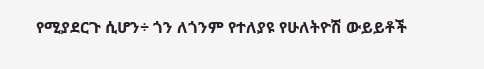የሚያደርጉ ሲሆን÷ ጎን ለጎንም የተለያዩ የሁለትዮሽ ውይይቶች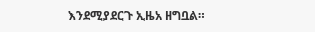እንደሚያደርጉ ኢዜአ ዘግቧል።